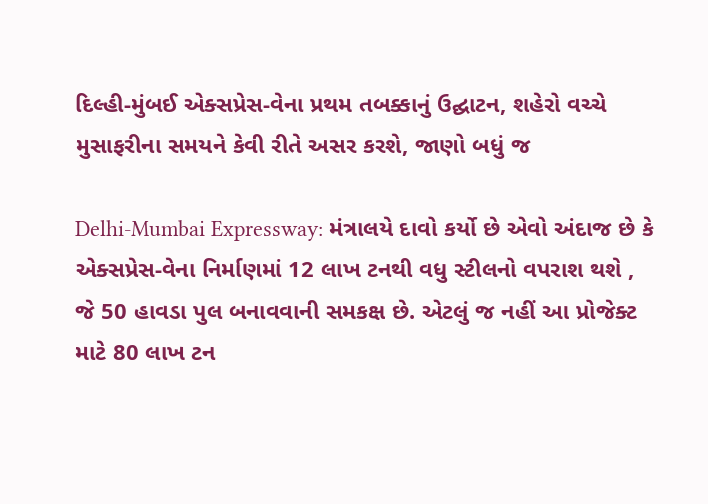દિલ્હી-મુંબઈ એક્સપ્રેસ-વેના પ્રથમ તબક્કાનું ઉદ્ઘાટન, શહેરો વચ્ચે મુસાફરીના સમયને કેવી રીતે અસર કરશે, જાણો બધું જ

Delhi-Mumbai Expressway: મંત્રાલયે દાવો કર્યો છે એવો અંદાજ છે કે એક્સપ્રેસ-વેના નિર્માણમાં 12 લાખ ટનથી વધુ સ્ટીલનો વપરાશ થશે , જે 50 હાવડા પુલ બનાવવાની સમકક્ષ છે. એટલું જ નહીં આ પ્રોજેક્ટ માટે 80 લાખ ટન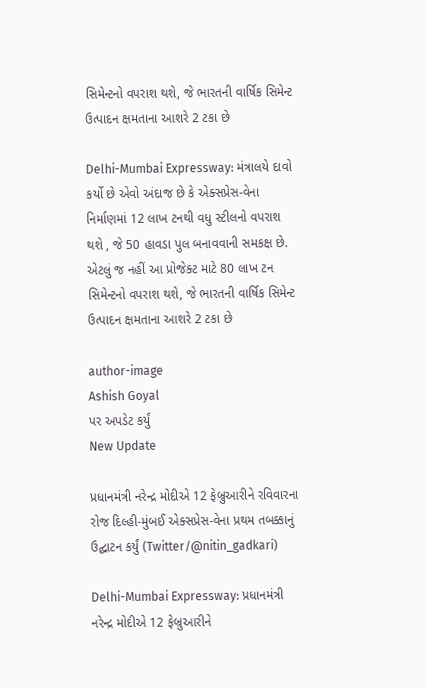સિમેન્ટનો વપરાશ થશે, જે ભારતની વાર્ષિક સિમેન્ટ ઉત્પાદન ક્ષમતાના આશરે 2 ટકા છે

Delhi-Mumbai Expressway: મંત્રાલયે દાવો કર્યો છે એવો અંદાજ છે કે એક્સપ્રેસ-વેના નિર્માણમાં 12 લાખ ટનથી વધુ સ્ટીલનો વપરાશ થશે , જે 50 હાવડા પુલ બનાવવાની સમકક્ષ છે. એટલું જ નહીં આ પ્રોજેક્ટ માટે 80 લાખ ટન સિમેન્ટનો વપરાશ થશે, જે ભારતની વાર્ષિક સિમેન્ટ ઉત્પાદન ક્ષમતાના આશરે 2 ટકા છે

author-image
Ashish Goyal
પર અપડેટ કર્યું
New Update

પ્રધાનમંત્રી નરેન્દ્ર મોદીએ 12 ફેબ્રુઆરીને રવિવારના રોજ દિલ્હી-મુંબઈ એક્સપ્રેસ-વેના પ્રથમ તબક્કાનું ઉદ્ઘાટન કર્યું (Twitter/@nitin_gadkari)

Delhi-Mumbai Expressway: પ્રધાનમંત્રી નરેન્દ્ર મોદીએ 12 ફેબ્રુઆરીને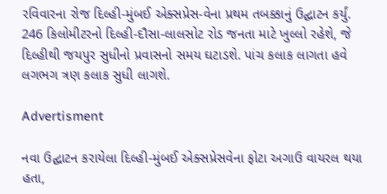રવિવારના રોજ દિલ્હી-મુંબઈ એક્સપ્રેસ-વેના પ્રથમ તબક્કાનું ઉદ્ઘાટન કર્યું. 246 કિલોમીટરનો દિલ્હી-દૌસા-લાલસોટ રોડ જનતા માટે ખુલ્લો રહેશે, જે દિલ્હીથી જયપુર સુધીનો પ્રવાસનો સમય ઘટાડશે. પાંચ કલાક લાગતા હવે લગભગ ત્રણ કલાક સુધી લાગશે.

Advertisment

નવા ઉદ્ઘાટન કરાયેલા દિલ્હી-મુંબઈ એક્સપ્રેસવેના ફોટા અગાઉ વાયરલ થયા હતા,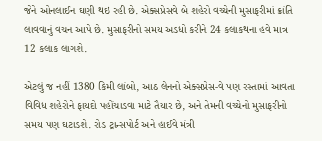જેને ઓનલાઈન ઘણી થઇ રહી છે. એક્સપ્રેસવે બે શહેરો વચ્ચેની મુસાફરીમાં ક્રાંતિ લાવવાનું વચન આપે છે. મુસાફરીનો સમય અડધો કરીને 24 કલાકથના હવે માત્ર 12 કલાક લાગશે.

એટલું જ નહીં 1380 કિમી લાંબો, આઠ લેનનો એક્સપ્રેસ-વે પણ રસ્તામાં આવતા વિવિધ શહેરોને ફાયદો પહોંચાડવા માટે તૈયાર છે, અને તેમની વચ્ચેનો મુસાફરીનો સમય પણ ઘટાડશે. રોડ ટ્રાન્સપોર્ટ અને હાઈવે મંત્રી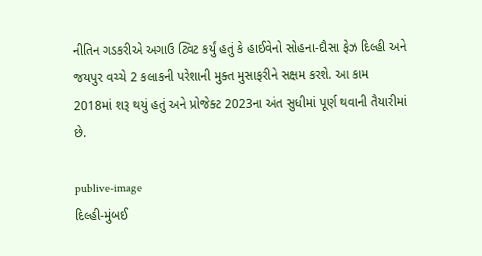નીતિન ગડકરીએ અગાઉ ટ્વિટ કર્યું હતું કે હાઈવેનો સોહના-દૌસા ફેઝ દિલ્હી અને જયપુર વચ્ચે 2 કલાકની પરેશાની મુક્ત મુસાફરીને સક્ષમ કરશે. આ કામ 2018માં શરૂ થયું હતું અને પ્રોજેક્ટ 2023ના અંત સુધીમાં પૂર્ણ થવાની તૈયારીમાં છે.

publive-image
દિલ્હી-મુંબઈ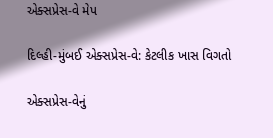એક્સપ્રેસ-વે મેપ

દિલ્હી-મુંબઈ એક્સપ્રેસ-વે: કેટલીક ખાસ વિગતો

એક્સપ્રેસ-વેનું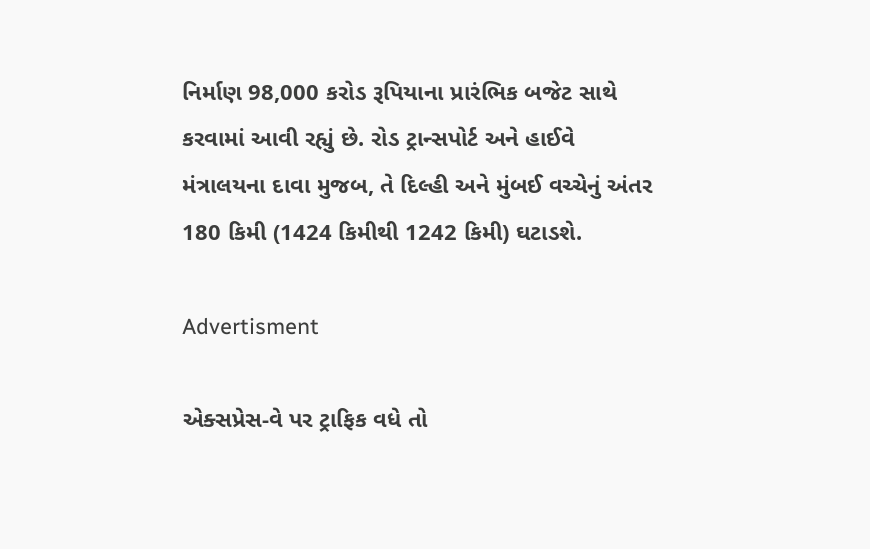નિર્માણ 98,000 કરોડ રૂપિયાના પ્રારંભિક બજેટ સાથે કરવામાં આવી રહ્યું છે. રોડ ટ્રાન્સપોર્ટ અને હાઈવે મંત્રાલયના દાવા મુજબ, તે દિલ્હી અને મુંબઈ વચ્ચેનું અંતર 180 કિમી (1424 કિમીથી 1242 કિમી) ઘટાડશે.

Advertisment

એક્સપ્રેસ-વે પર ટ્રાફિક વધે તો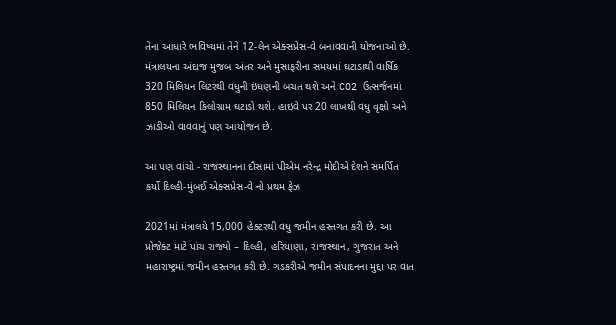તેના આધારે ભવિષ્યમાં તેને 12-લેન એક્સપ્રેસ-વે બનાવવાની યોજનાઓ છે. મંત્રાલયના અંદાજ મુજબ અંતર અને મુસાફરીના સમયમાં ઘટાડાથી વાર્ષિક 320 મિલિયન લિટરથી વધુની ઇંધણની બચત થશે અને CO2 ઉત્સર્જનમાં 850 મિલિયન કિલોગ્રામ ઘટાડો થશે. હાઇવે પર 20 લાખથી વધુ વૃક્ષો અને ઝાડીઓ વાવવાનું પણ આયોજન છે.

આ પણ વાંચો - રાજસ્થાનના દૌસામાં પીએમ નરેન્દ્ર મોદીએ દેશને સમર્પિત કર્યો દિલ્હી-મુંબઈ એક્સપ્રેસ-વે નો પ્રથમ ફેઝ

2021માં મંત્રાલયે 15,000 હેક્ટરથી વધુ જમીન હસ્તગત કરી છે. આ પ્રોજેક્ટ માટે પાંચ રાજ્યો – દિલ્હી, હરિયાણા, રાજસ્થાન, ગુજરાત અને મહારાષ્ટ્રમાં જમીન હસ્તગત કરી છે. ગડકરીએ જમીન સંપાદનના મુદ્દા પર વાત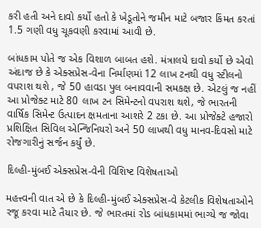કરી હતી અને દાવો કર્યો હતો કે ખેડૂતોને જમીન માટે બજાર કિંમત કરતાં 1.5 ગણી વધુ ચૂકવણી કરવામાં આવી છે.

બાંધકામ પોતે જ એક વિશાળ બાબત હશે. મંત્રાલયે દાવો કર્યો છે એવો અંદાજ છે કે એક્સપ્રેસ-વેના નિર્માણમાં 12 લાખ ટનથી વધુ સ્ટીલનો વપરાશ થશે , જે 50 હાવડા પુલ બનાવવાની સમકક્ષ છે. એટલું જ નહીં આ પ્રોજેક્ટ માટે 80 લાખ ટન સિમેન્ટનો વપરાશ થશે, જે ભારતની વાર્ષિક સિમેન્ટ ઉત્પાદન ક્ષમતાના આશરે 2 ટકા છે. આ પ્રોજેક્ટે હજારો પ્રશિક્ષિત સિવિલ એન્જિનિયરો અને 50 લાખથી વધુ માનવ-દિવસો માટે રોજગારીનું સર્જન કર્યું છે.

દિલ્હી-મુંબઈ એક્સપ્રેસ-વેની વિશિષ્ટ વિશેષતાઓ

મહત્ત્વની વાત એ છે કે દિલ્હી-મુંબઈ એક્સપ્રેસ-વે કેટલીક વિશેષતાઓને રજૂ કરવા માટે તૈયાર છે. જે ભારતમાં રોડ બાંધકામમાં ભાગ્યે જ જોવા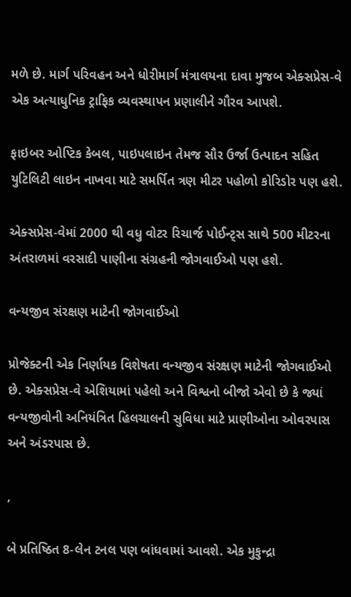મળે છે. માર્ગ પરિવહન અને ધોરીમાર્ગ મંત્રાલયના દાવા મુજબ એક્સપ્રેસ-વે એક અત્યાધુનિક ટ્રાફિક વ્યવસ્થાપન પ્રણાલીને ગૌરવ આપશે.

ફાઇબર ઓપ્ટિક કેબલ, પાઇપલાઇન તેમજ સૌર ઉર્જા ઉત્પાદન સહિત યુટિલિટી લાઇન નાખવા માટે સમર્પિત ત્રણ મીટર પહોળો કોરિડોર પણ હશે.

એક્સપ્રેસ-વેમાં 2000 થી વધુ વોટર રિચાર્જ પોઈન્ટ્સ સાથે 500 મીટરના અંતરાળમાં વરસાદી પાણીના સંગ્રહની જોગવાઈઓ પણ હશે.

વન્યજીવ સંરક્ષણ માટેની જોગવાઈઓ

પ્રોજેક્ટની એક નિર્ણાયક વિશેષતા વન્યજીવ સંરક્ષણ માટેની જોગવાઈઓ છે. એક્સપ્રેસ-વે એશિયામાં પહેલો અને વિશ્વનો બીજો એવો છે કે જ્યાં વન્યજીવોની અનિયંત્રિત હિલચાલની સુવિધા માટે પ્રાણીઓના ઓવરપાસ અને અંડરપાસ છે.

,

બે પ્રતિષ્ઠિત 8-લેન ટનલ પણ બાંધવામાં આવશે. એક મુકુન્દ્રા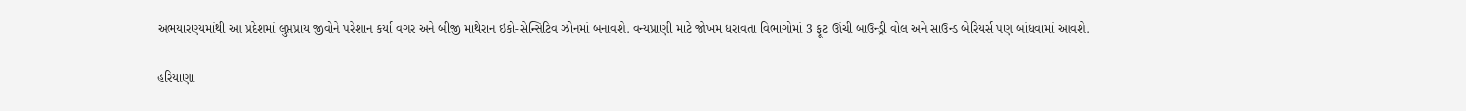અભયારણ્યમાંથી આ પ્રદેશમાં લુપ્તપ્રાય જીવોને પરેશાન કર્યા વગર અને બીજી માથેરાન ઇકો-સેન્સિટિવ ઝોનમાં બનાવશે. વન્યપ્રાણી માટે જોખમ ધરાવતા વિભાગોમાં 3 ફૂટ ઊંચી બાઉન્ડ્રી વોલ અને સાઉન્ડ બેરિયર્સ પણ બાંધવામાં આવશે.

હરિયાણા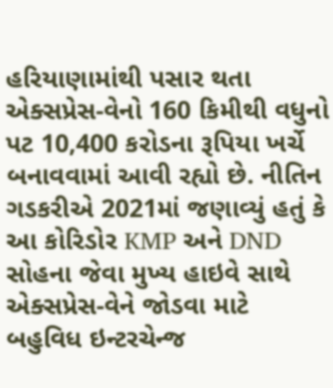હરિયાણામાંથી પસાર થતા એક્સપ્રેસ-વેનો 160 કિમીથી વધુનો પટ 10,400 કરોડના રૂપિયા ખર્ચે બનાવવામાં આવી રહ્યો છે. નીતિન ગડકરીએ 2021માં જણાવ્યું હતું કે આ કોરિડોર KMP અને DND સોહના જેવા મુખ્ય હાઇવે સાથે એક્સપ્રેસ-વેને જોડવા માટે બહુવિધ ઇન્ટરચેન્જ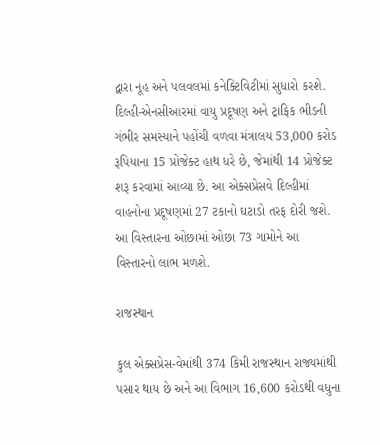દ્વારા નૂહ અને પલવલમાં કનેક્ટિવિટીમાં સુધારો કરશે. દિલ્હી-એનસીઆરમાં વાયુ પ્રદૂષણ અને ટ્રાફિક ભીડની ગંભીર સમસ્યાને પહોંચી વળવા મંત્રાલય 53,000 કરોડ રૂપિયાના 15 પ્રોજેક્ટ હાથ ધરે છે, જેમાંથી 14 પ્રોજેક્ટ શરૂ કરવામાં આવ્યા છે. આ એક્સપ્રેસવે દિલ્હીમાં વાહનોના પ્રદૂષણમાં 27 ટકાનો ઘટાડો તરફ દોરી જશે. આ વિસ્તારના ઓછામાં ઓછા 73 ગામોને આ વિસ્તારનો લાભ મળશે.

રાજસ્થાન

કુલ એક્સપ્રેસ-વેમાંથી 374 કિમી રાજસ્થાન રાજ્યમાંથી પસાર થાય છે અને આ વિભાગ 16,600 કરોડથી વધુના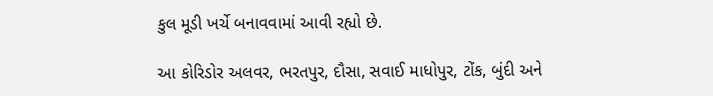કુલ મૂડી ખર્ચે બનાવવામાં આવી રહ્યો છે.

આ કોરિડોર અલવર, ભરતપુર, દૌસા, સવાઈ માધોપુર, ટોંક, બુંદી અને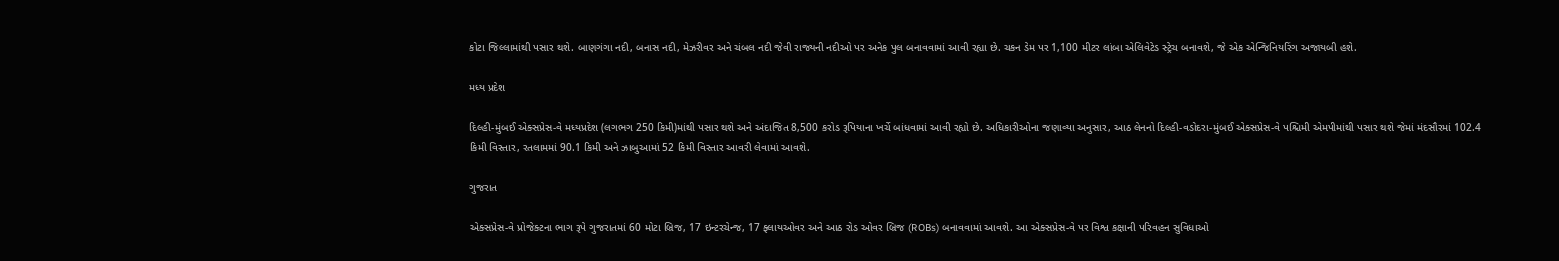કોટા જિલ્લામાંથી પસાર થશે. બાણગંગા નદી, બનાસ નદી, મેઝરીવર અને ચંબલ નદી જેવી રાજ્યની નદીઓ પર અનેક પુલ બનાવવામાં આવી રહ્યા છે. ચકન ડેમ પર 1,100 મીટર લાંબા એલિવેટેડ સ્ટ્રેચ બનાવશે, જે એક એન્જિનિયરિંગ અજાયબી હશે.

મધ્ય પ્રદેશ

દિલ્હી-મુંબઈ એક્સપ્રેસ-વે મધ્યપ્રદેશ (લગભગ 250 કિમી)માંથી પસાર થશે અને અંદાજિત 8,500 કરોડ રૂપિયાના ખર્ચે બાંધવામાં આવી રહ્યો છે. અધિકારીઓના જણાવ્યા અનુસાર, આઠ લેનનો દિલ્હી-વડોદરા-મુંબઈ એક્સપ્રેસ-વે પશ્ચિમી એમપીમાંથી પસાર થશે જેમાં મંદસૌરમાં 102.4 કિમી વિસ્તાર, રતલામમાં 90.1 કિમી અને ઝાબુઆમાં 52 કિમી વિસ્તાર આવરી લેવામાં આવશે.

ગુજરાત

એક્સપ્રેસ-વે પ્રોજેક્ટના ભાગ રૂપે ગુજરાતમાં 60 મોટા બ્રિજ, 17 ઇન્ટરચેન્જ, 17 ફ્લાયઓવર અને આઠ રોડ ઓવર બ્રિજ (ROBs) બનાવવામાં આવશે. આ એક્સપ્રેસ-વે પર વિશ્વ કક્ષાની પરિવહન સુવિધાઓ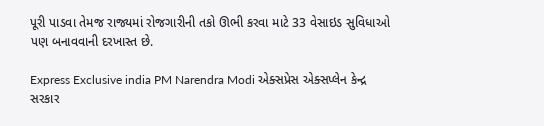પૂરી પાડવા તેમજ રાજ્યમાં રોજગારીની તકો ઊભી કરવા માટે 33 વેસાઇડ સુવિધાઓ પણ બનાવવાની દરખાસ્ત છે.

Express Exclusive india PM Narendra Modi એક્સપ્રેસ એક્સપ્લેન કેન્દ્ર સરકાર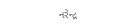નરેન્દ્ર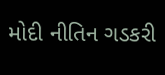મોદી નીતિન ગડકરી